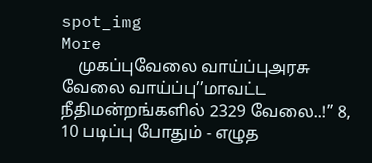spot_img
More
    முகப்புவேலை வாய்ப்புஅரசு வேலை வாய்ப்பு’’மாவட்ட நீதிமன்றங்களில் 2329 வேலை..!’’ 8, 10 படிப்பு போதும் - எழுத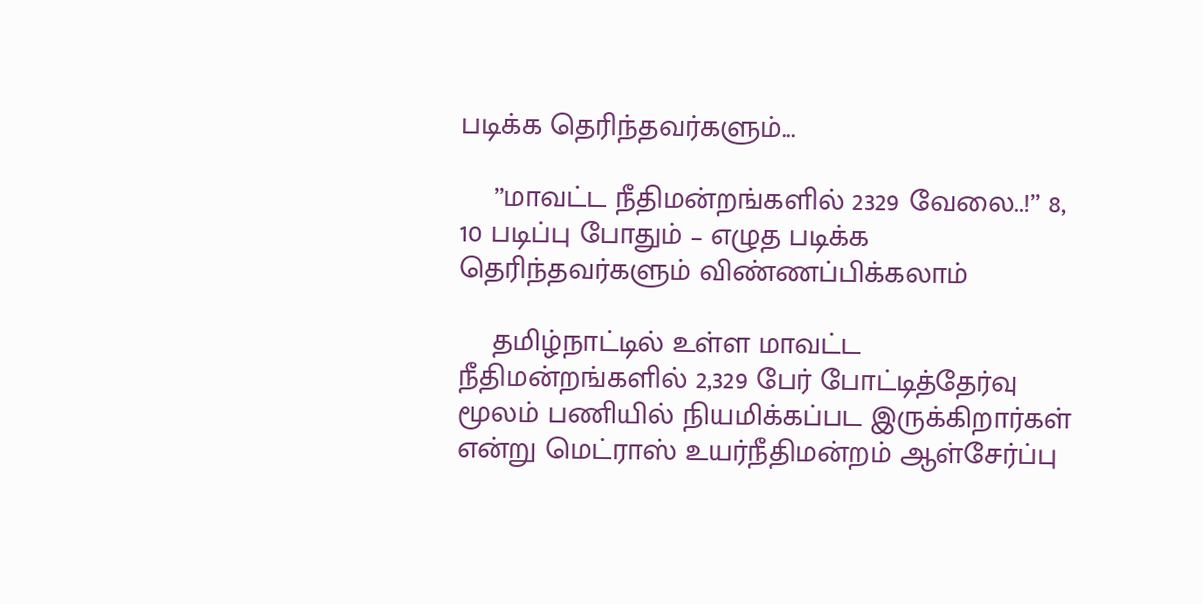படிக்க தெரிந்தவர்களும்...

    ’’மாவட்ட நீதிமன்றங்களில் 2329 வேலை..!’’ 8, 10 படிப்பு போதும் – எழுத படிக்க தெரிந்தவர்களும் விண்ணப்பிக்கலாம்

    தமிழ்நாட்டில் உள்ள மாவட்ட நீதிமன்றங்களில் 2,329 பேர் போட்டித்தேர்வு மூலம் பணியில் நியமிக்கப்பட இருக்கிறார்கள் என்று மெட்ராஸ் உயர்நீதிமன்றம் ஆள்சேர்ப்பு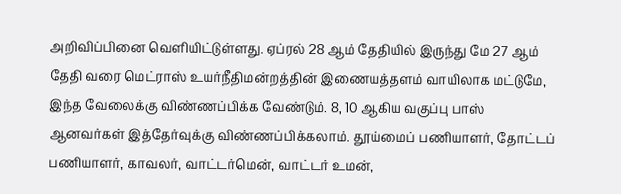அறிவிப்பினை வெளியிட்டுள்ளது. ஏப்ரல் 28 ஆம் தேதியில் இருந்து மே 27 ஆம் தேதி வரை மெட்ராஸ் உயர்நீதிமன்றத்தின் இணையத்தளம் வாயிலாக மட்டுமே, இந்த வேலைக்கு விண்ணப்பிக்க வேண்டும். 8, 10 ஆகிய வகுப்பு பாஸ் ஆனவர்கள் இத்தேர்வுக்கு விண்ணப்பிக்கலாம். தூய்மைப் பணியாளர், தோட்டப் பணியாளர், காவலர், வாட்டர்மென், வாட்டர் உமன்,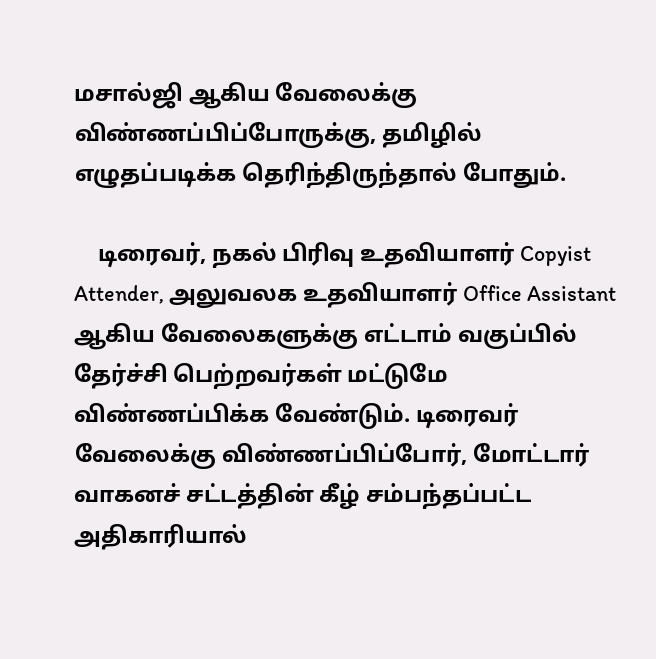மசால்ஜி ஆகிய வேலைக்கு விண்ணப்பிப்போருக்கு, தமிழில் எழுதப்படிக்க தெரிந்திருந்தால் போதும்.

    டிரைவர், நகல் பிரிவு உதவியாளர் Copyist Attender, அலுவலக உதவியாளர் Office Assistant ஆகிய வேலைகளுக்கு எட்டாம் வகுப்பில் தேர்ச்சி பெற்றவர்கள் மட்டுமே விண்ணப்பிக்க வேண்டும். டிரைவர் வேலைக்கு விண்ணப்பிப்போர், மோட்டார் வாகனச் சட்டத்தின் கீழ் சம்பந்தப்பட்ட அதிகாரியால்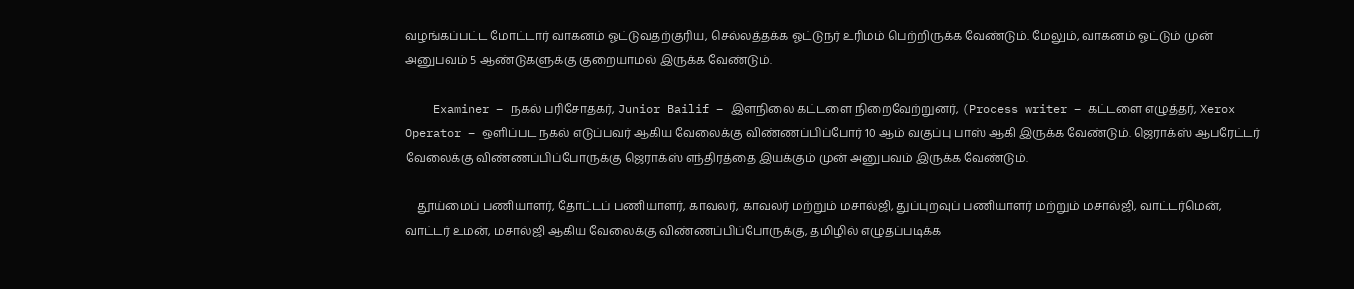வழங்கப்பட்ட மோட்டார் வாகனம் ஓட்டுவதற்குரிய, செல்லத்தக்க ஓட்டுநர் உரிமம் பெற்றிருக்க வேண்டும். மேலும், வாகனம் ஓட்டும் முன் அனுபவம் 5 ஆண்டுகளுக்கு குறையாமல் இருக்க வேண்டும்.

    Examiner – நகல் பரிசோதகர், Junior Bailif – இளநிலை கட்டளை நிறைவேற்றுனர், (Process writer – கட்டளை எழுத்தர், Xerox Operator – ஒளிப்பட நகல் எடுப்பவர் ஆகிய வேலைக்கு விண்ணப்பிப்போர் 10 ஆம் வகுப்பு பாஸ் ஆகி இருக்க வேண்டும். ஜெராக்ஸ் ஆபரேட்டர் வேலைக்கு விண்ணப்பிப்போருக்கு ஜெராக்ஸ் எந்திரத்தை இயக்கும் முன் அனுபவம் இருக்க வேண்டும்.

    தூய்மைப் பணியாளர், தோட்டப் பணியாளர், காவலர், காவலர் மற்றும் மசால்ஜி, துப்புறவுப் பணியாளர் மற்றும் மசால்ஜி, வாட்டர்மென், வாட்டர் உமன், மசால்ஜி ஆகிய வேலைக்கு விண்ணப்பிப்போருக்கு, தமிழில் எழுதப்படிக்க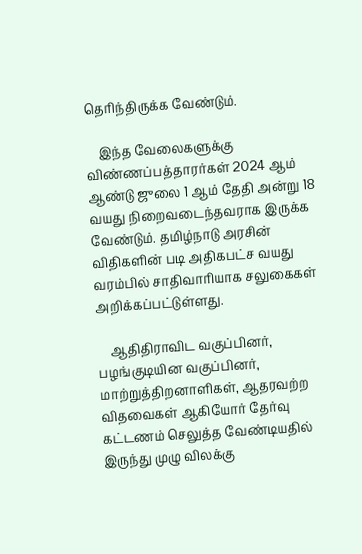தெரிந்திருக்க வேண்டும்.

    இந்த வேலைகளுக்கு விண்ணப்பத்தாரர்கள் 2024 ஆம் ஆண்டு ஜுலை 1 ஆம் தேதி அன்று 18 வயது நிறைவடைந்தவராக இருக்க வேண்டும். தமிழ்நாடு அரசின் விதிகளின் படி அதிகபட்ச வயது வரம்பில் சாதிவாரியாக சலுகைகள் அறிக்கப்பட்டுள்ளது.

    ஆதிதிராவிட வகுப்பினர், பழங்குடியின வகுப்பினர், மாற்றுத்திறனாளிகள், ஆதரவற்ற விதவைகள் ஆகியோர் தேர்வு கட்டணம் செலுத்த வேண்டியதில் இருந்து முழு விலக்கு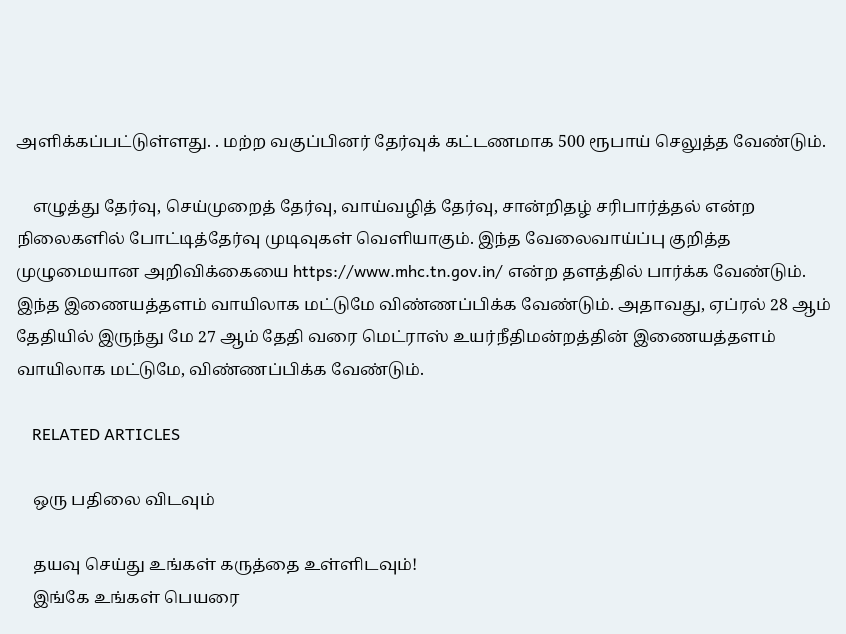அளிக்கப்பட்டுள்ளது. . மற்ற வகுப்பினர் தேர்வுக் கட்டணமாக 500 ரூபாய் செலுத்த வேண்டும்.

    எழுத்து தேர்வு, செய்முறைத் தேர்வு, வாய்வழித் தேர்வு, சான்றிதழ் சரிபார்த்தல் என்ற நிலைகளில் போட்டித்தேர்வு முடிவுகள் வெளியாகும். இந்த வேலைவாய்ப்பு குறித்த முழுமையான அறிவிக்கையை https://www.mhc.tn.gov.in/ என்ற தளத்தில் பார்க்க வேண்டும். இந்த இணையத்தளம் வாயிலாக மட்டுமே விண்ணப்பிக்க வேண்டும். அதாவது, ஏப்ரல் 28 ஆம் தேதியில் இருந்து மே 27 ஆம் தேதி வரை மெட்ராஸ் உயர்நீதிமன்றத்தின் இணையத்தளம் வாயிலாக மட்டுமே, விண்ணப்பிக்க வேண்டும்.

    RELATED ARTICLES

    ஒரு பதிலை விடவும்

    தயவு செய்து உங்கள் கருத்தை உள்ளிடவும்!
    இங்கே உங்கள் பெயரை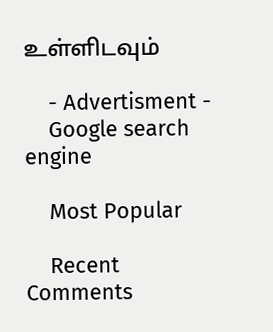உள்ளிடவும்

    - Advertisment -
    Google search engine

    Most Popular

    Recent Comments